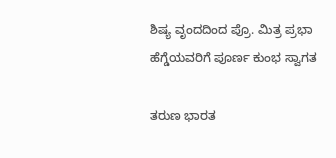ಶಿಷ್ಯ ವೃಂದದಿಂದ ಪ್ರೊ. ಮಿತ್ರ ಪ್ರಭಾ ಹೆಗ್ಡೆಯವರಿಗೆ ಪೂರ್ಣ ಕುಂಭ ಸ್ವಾಗತ

ತರುಣ ಭಾರತ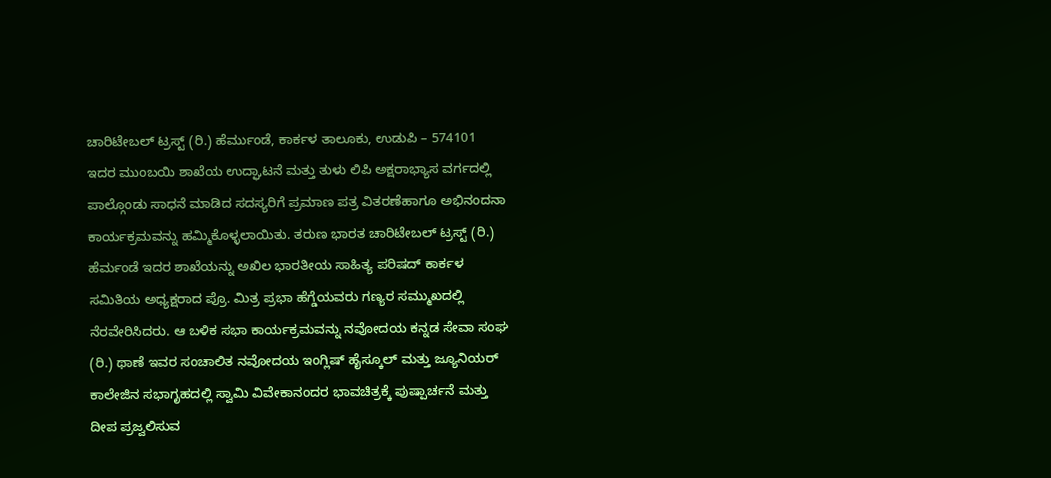ಚಾರಿಟೇಬಲ್ ಟ್ರಸ್ಟ್ (ರಿ.) ಹೆರ್ಮುಂಡೆ, ಕಾರ್ಕಳ ತಾಲೂಕು, ಉಡುಪಿ – 574101 ಇದರ ಮುಂಬಯಿ ಶಾಖೆಯ ಉದ್ಘಾಟನೆ ಮತ್ತು ತುಳು ಲಿಪಿ ಅಕ್ಷರಾಭ್ಯಾಸ ವರ್ಗದಲ್ಲಿ ಪಾಲ್ಗೊಂಡು ಸಾಧನೆ ಮಾಡಿದ ಸದಸ್ಯರಿಗೆ ಪ್ರಮಾಣ ಪತ್ರ ವಿತರಣೆಹಾಗೂ ಅಭಿನಂದನಾ ಕಾರ್ಯಕ್ರಮವನ್ನು ಹಮ್ಮಿಕೊಳ್ಳಲಾಯಿತು. ತರುಣ ಭಾರತ ಚಾರಿಟೇಬಲ್ ಟ್ರಸ್ಟ್ (ರಿ.) ಹೆರ್ಮಂಡೆ ಇದರ ಶಾಖೆಯನ್ನು ಅಖಿಲ ಭಾರತೀಯ ಸಾಹಿತ್ಯ ಪರಿಷದ್ ಕಾರ್ಕಳ ಸಮಿತಿಯ ಅಧ್ಯಕ್ಷರಾದ ಪ್ರೊ. ಮಿತ್ರ ಪ್ರಭಾ ಹೆಗ್ಡೆಯವರು ಗಣ್ಯರ ಸಮ್ಮುಖದಲ್ಲಿ ನೆರವೇರಿಸಿದರು. ಆ ಬಳಿಕ ಸಭಾ ಕಾರ್ಯಕ್ರಮವನ್ನು ನವೋದಯ ಕನ್ನಡ ಸೇವಾ ಸಂಘ (ರಿ.) ಥಾಣೆ ಇವರ ಸಂಚಾಲಿತ ನವೋದಯ ಇಂಗ್ಲಿಷ್ ಹೈಸ್ಕೂಲ್ ಮತ್ತು ಜ್ಯೂನಿಯರ್ ಕಾಲೇಜಿನ ಸಭಾಗೃಹದಲ್ಲಿ ಸ್ವಾಮಿ ವಿವೇಕಾನಂದರ ಭಾವಚಿತ್ರಕ್ಕೆ ಪುಷ್ಪಾರ್ಚನೆ ಮತ್ತು ದೀಪ ಪ್ರಜ್ವಲಿಸುವ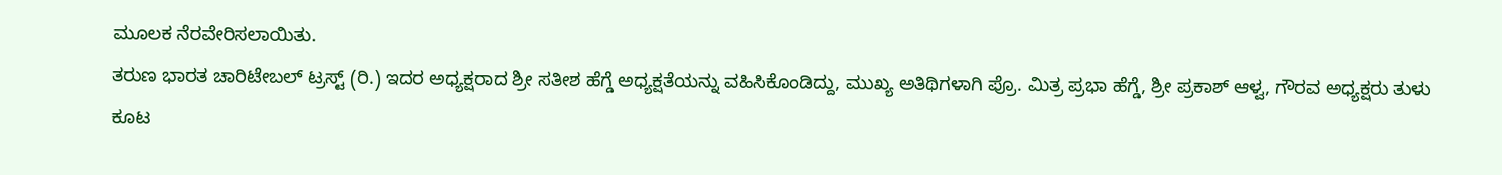ಮೂಲಕ ನೆರವೇರಿಸಲಾಯಿತು.
ತರುಣ ಭಾರತ ಚಾರಿಟೇಬಲ್ ಟ್ರಸ್ಟ್ (ರಿ.) ಇದರ ಅಧ್ಯಕ್ಷರಾದ ಶ್ರೀ ಸತೀಶ ಹೆಗ್ಡೆ ಅಧ್ಯಕ್ಷತೆಯನ್ನು ವಹಿಸಿಕೊಂಡಿದ್ದು, ಮುಖ್ಯ ಅತಿಥಿಗಳಾಗಿ ಪ್ರೊ. ಮಿತ್ರ ಪ್ರಭಾ ಹೆಗ್ಡೆ, ಶ್ರೀ ಪ್ರಕಾಶ್ ಆಳ್ವ, ಗೌರವ ಅಧ್ಯಕ್ಷರು ತುಳು ಕೂಟ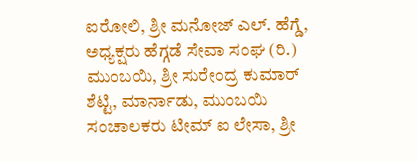ಐರೋಲಿ, ಶ್ರೀ ಮನೋಜ್ ಎಲ್. ಹೆಗ್ಡೆ, ಅಧ್ಯಕ್ಷರು ಹೆಗ್ಗಡೆ ಸೇವಾ ಸಂಘ (ರಿ.) ಮುಂಬಯಿ, ಶ್ರೀ ಸುರೇಂದ್ರ ಕುಮಾರ್ ಶೆಟ್ಟಿ, ಮಾರ್ನಾಡು, ಮುಂಬಯಿ ಸಂಚಾಲಕರು ಟೀಮ್ ಐ ಲೇಸಾ, ಶ್ರೀ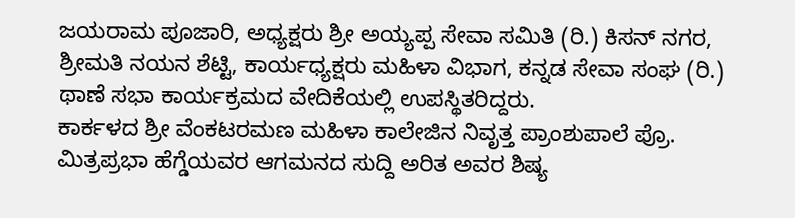ಜಯರಾಮ ಪೂಜಾರಿ, ಅಧ್ಯಕ್ಷರು ಶ್ರೀ ಅಯ್ಯಪ್ಪ ಸೇವಾ ಸಮಿತಿ (ರಿ.) ಕಿಸನ್ ನಗರ, ಶ್ರೀಮತಿ ನಯನ ಶೆಟ್ಟಿ, ಕಾರ್ಯಧ್ಯಕ್ಷರು ಮಹಿಳಾ ವಿಭಾಗ, ಕನ್ನಡ ಸೇವಾ ಸಂಘ (ರಿ.) ಥಾಣೆ ಸಭಾ ಕಾರ್ಯಕ್ರಮದ ವೇದಿಕೆಯಲ್ಲಿ ಉಪಸ್ಥಿತರಿದ್ದರು.
ಕಾರ್ಕಳದ ಶ್ರೀ ವೆಂಕಟರಮಣ ಮಹಿಳಾ ಕಾಲೇಜಿನ ನಿವೃತ್ತ ಪ್ರಾಂಶುಪಾಲೆ ಪ್ರೊ. ಮಿತ್ರಪ್ರಭಾ ಹೆಗ್ಡೆಯವರ ಆಗಮನದ ಸುದ್ದಿ ಅರಿತ ಅವರ ಶಿಷ್ಯ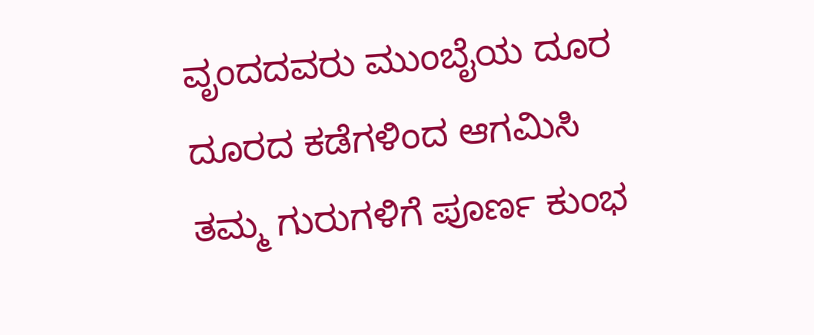ವೃಂದದವರು ಮುಂಬೈಯ ದೂರ ದೂರದ ಕಡೆಗಳಿಂದ ಆಗಮಿಸಿ ತಮ್ಮ ಗುರುಗಳಿಗೆ ಪೂರ್ಣ ಕುಂಭ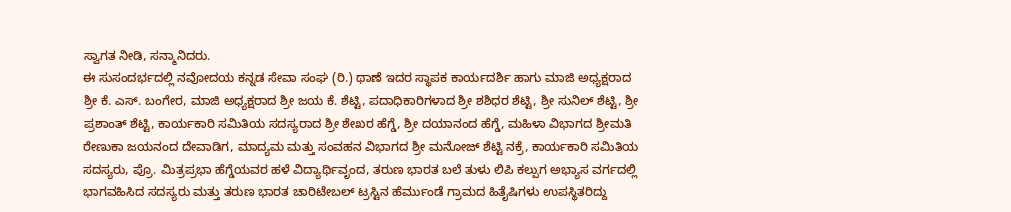ಸ್ವಾಗತ ನೀಡಿ, ಸನ್ಮಾನಿದರು.
ಈ ಸುಸಂದರ್ಭದಲ್ಲಿ ನವೋದಯ ಕನ್ನಡ ಸೇವಾ ಸಂಘ (ರಿ.) ಥಾಣೆ ಇದರ ಸ್ಥಾಪಕ ಕಾರ್ಯದರ್ಶಿ ಹಾಗು ಮಾಜಿ ಅಧ್ಯಕ್ಷರಾದ ಶ್ರೀ ಕೆ. ಎಸ್. ಬಂಗೇರ, ಮಾಜಿ ಅಧ್ಯಕ್ಷರಾದ ಶ್ರೀ ಜಯ ಕೆ. ಶೆಟ್ಟಿ, ಪದಾಧಿಕಾರಿಗಳಾದ ಶ್ರೀ ಶಶಿಧರ ಶೆಟ್ಟಿ, ಶ್ರೀ ಸುನಿಲ್ ಶೆಟ್ಟಿ, ಶ್ರೀ ಪ್ರಶಾಂತ್ ಶೆಟ್ಟಿ, ಕಾರ್ಯಕಾರಿ ಸಮಿತಿಯ ಸದಸ್ಯರಾದ ಶ್ರೀ ಶೇಖರ ಹೆಗ್ಡೆ, ಶ್ರೀ ದಯಾನಂದ ಹೆಗ್ಡೆ, ಮಹಿಳಾ ವಿಭಾಗದ ಶ್ರೀಮತಿ ರೇಣುಕಾ ಜಯನಂದ ದೇವಾಡಿಗ, ಮಾದ್ಯಮ ಮತ್ತು ಸಂವಹನ ವಿಭಾಗದ ಶ್ರೀ ಮನೋಜ್ ಶೆಟ್ಟಿ ನಕ್ರೆ, ಕಾರ್ಯಕಾರಿ ಸಮಿತಿಯ ಸದಸ್ಯರು, ಪ್ರೊ. ಮಿತ್ರಪ್ರಭಾ ಹೆಗ್ಡೆಯವರ ಹಳೆ ವಿದ್ಯಾರ್ಥಿವೃಂದ, ತರುಣ ಭಾರತ ಬಲೆ ತುಳು ಲಿಪಿ ಕಲ್ಪುಗ ಅಭ್ಯಾಸ ವರ್ಗದಲ್ಲಿ ಭಾಗವಹಿಸಿದ ಸದಸ್ಯರು ಮತ್ತು ತರುಣ ಭಾರತ ಚಾರಿಟೇಬಲ್ ಟ್ರಸ್ಟಿನ ಹೆರ್ಮುಂಡೆ ಗ್ರಾಮದ ಹಿತೈಷಿಗಳು ಉಪಸ್ಥಿತರಿದ್ದು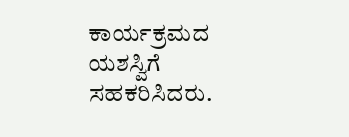ಕಾರ್ಯಕ್ರಮದ ಯಶಸ್ವಿಗೆ ಸಹಕರಿಸಿದರು.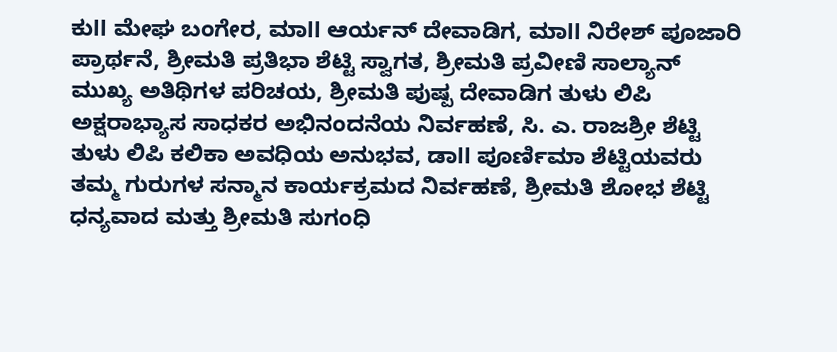ಕುll ಮೇಘ ಬಂಗೇರ, ಮಾll ಆರ್ಯನ್ ದೇವಾಡಿಗ, ಮಾll ನಿರೇಶ್ ಪೂಜಾರಿ ಪ್ರಾರ್ಥನೆ, ಶ್ರೀಮತಿ ಪ್ರತಿಭಾ ಶೆಟ್ಟಿ ಸ್ವಾಗತ, ಶ್ರೀಮತಿ ಪ್ರವೀಣಿ ಸಾಲ್ಯಾನ್ ಮುಖ್ಯ ಅತಿಥಿಗಳ ಪರಿಚಯ, ಶ್ರೀಮತಿ ಪುಷ್ಪ ದೇವಾಡಿಗ ತುಳು ಲಿಪಿ ಅಕ್ಷರಾಭ್ಯಾಸ ಸಾಧಕರ ಅಭಿನಂದನೆಯ ನಿರ್ವಹಣೆ, ಸಿ. ಎ. ರಾಜಶ್ರೀ ಶೆಟ್ಟಿ ತುಳು ಲಿಪಿ ಕಲಿಕಾ ಅವಧಿಯ ಅನುಭವ, ಡಾll ಪೂರ್ಣಿಮಾ ಶೆಟ್ಟಿಯವರು ತಮ್ಮ ಗುರುಗಳ ಸನ್ಮಾನ ಕಾರ್ಯಕ್ರಮದ ನಿರ್ವಹಣೆ, ಶ್ರೀಮತಿ ಶೋಭ ಶೆಟ್ಟಿ ಧನ್ಯವಾದ ಮತ್ತು ಶ್ರೀಮತಿ ಸುಗಂಧಿ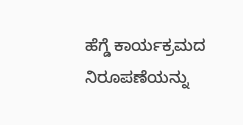ಹೆಗ್ಡೆ ಕಾರ್ಯಕ್ರಮದ ನಿರೂಪಣೆಯನ್ನು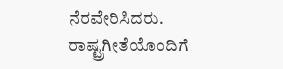ನೆರವೇರಿಸಿದರು. ರಾಷ್ಟ್ರಗೀತೆಯೊಂದಿಗೆ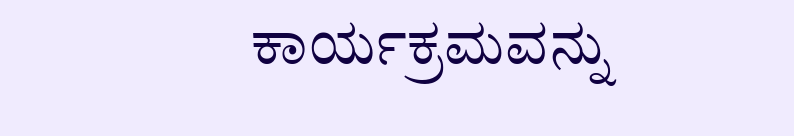ಕಾರ್ಯಕ್ರಮವನ್ನು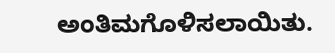ಅಂತಿಮಗೊಳಿಸಲಾಯಿತು.